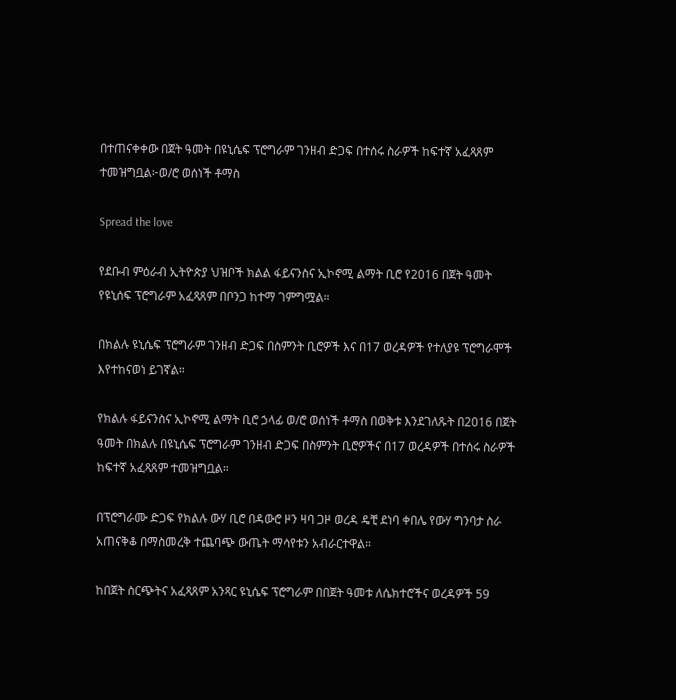በተጠናቀቀው በጀት ዓመት በዩኒሴፍ ፕሮግራም ገንዘብ ድጋፍ በተሰሩ ስራዎች ከፍተኛ አፈጻጸም ተመዝግቧል፦ወ/ሮ ወሰነች ቶማስ

Spread the love

የደቡብ ምዕራብ ኢትዮጵያ ህዝቦች ክልል ፋይናንስና ኢኮኖሚ ልማት ቢሮ የ2016 በጀት ዓመት የዩኒሰፍ ፕሮግራም አፈጻጸም በቦንጋ ከተማ ገምግሟል።

በክልሉ ዩኒሴፍ ፕሮግራም ገንዘብ ድጋፍ በስምንት ቢሮዎች እና በ17 ወረዳዎች የተለያዩ ፕሮግራሞች እየተከናወነ ይገኛል።

የክልሉ ፋይናንስና ኢኮኖሚ ልማት ቢሮ ኃላፊ ወ/ሮ ወሰነች ቶማስ በወቅቱ እንደገለጹት በ2016 በጀት ዓመት በክልሉ በዩኒሴፍ ፕሮግራም ገንዘብ ድጋፍ በስምንት ቢሮዎችና በ17 ወረዳዎች በተሰሩ ስራዎች ከፍተኛ አፈጻጸም ተመዝግቧል።

በፕሮግራሙ ድጋፍ የክልሉ ውሃ ቢሮ በዳውሮ ዞን ዛባ ጋዞ ወረዳ ዴቺ ደነባ ቀበሌ የውሃ ግንባታ ስራ አጠናቅቆ በማስመረቅ ተጨባጭ ውጤት ማሳየቱን አብራርተዋል።

ከበጀት ስርጭትና አፈጻጸም አንጻር ዩኒሴፍ ፕሮግራም በበጀት ዓመቱ ለሴክተሮችና ወረዳዎች 59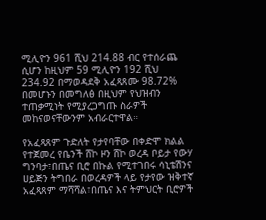ሚሊዮን 961 ሺህ 214.88 ብር የተሰራጨ ሲሆን ከዚህም 59 ሚሊዮን 192 ሺህ 234.92 በማወዳደቅ አፈጻጸሙ 98.72% በመሆኑን በመግለፅ በዚህም የህዝብን ተጠቃሚነት የሚያረጋግጡ ስራዎች መከናወናቸውንም አብራርተዋል።

የአፈጻጸም ጉድለት የታየባቸው በቀድሞ ክልል የተጀመረ የቤንች ሸኮ ዞን ሸኮ ወረዳ ቦይታ የውሃ ግንባታ፣በጤና ቢሮ በኩል የሚተገበሩ ሳኒቴሽንና ሀይጅን ትግበራ በወረዳዎች ላይ የታየው ዝቅተኛ አፈጻጸም ማሻሻል፣በጤና እና ትምህርት ቢሮዎች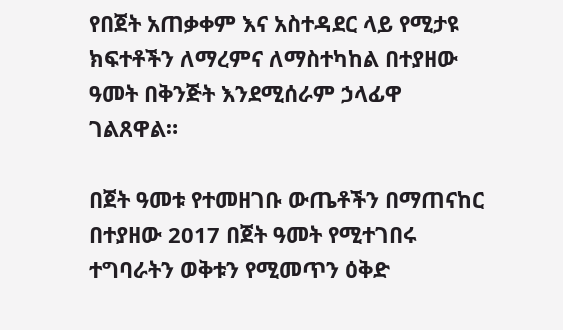የበጀት አጠቃቀም እና አስተዳደር ላይ የሚታዩ ክፍተቶችን ለማረምና ለማስተካከል በተያዘው ዓመት በቅንጅት እንደሚሰራም ኃላፊዋ ገልጸዋል።

በጀት ዓመቱ የተመዘገቡ ውጤቶችን በማጠናከር በተያዘው 2017 በጀት ዓመት የሚተገበሩ ተግባራትን ወቅቱን የሚመጥን ዕቅድ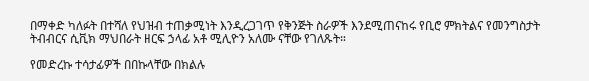በማቀድ ካለፉት በተሻለ የህዝብ ተጠቃሚነት እንዲረጋገጥ የቅንጅት ስራዎች እንደሚጠናከሩ የቢሮ ምክትልና የመንግስታት ትብብርና ሲቪክ ማህበራት ዘርፍ ኃላፊ አቶ ሚሊዮን አለሙ ናቸው የገለጹት።

የመድረኩ ተሳታፊዎች በበኩላቸው በክልሉ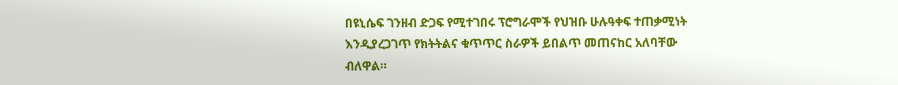በዩኒሴፍ ገንዘብ ድጋፍ የሚተገበሩ ፕሮግራሞች የህዝቡ ሁሉዓቀፍ ተጠቃሚነት እንዲያረጋገጥ የክትትልና ቁጥጥር ስራዎች ይበልጥ መጠናከር አለባቸው ብለዋል።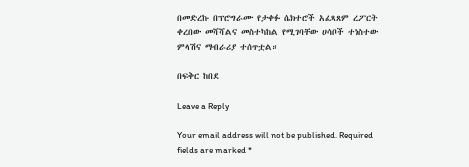በመድረኩ በፕሮግራሙ የታቀፉ ሴክተሮች አፈጻጸም ረፖርት ቀረበው መሻሻልና መስተካከል የሚገባቸው ሀሳቦች ተነስተው ምላሽና ማብራሪያ ተሰጥቷል።

በፍቅር ከበደ

Leave a Reply

Your email address will not be published. Required fields are marked *